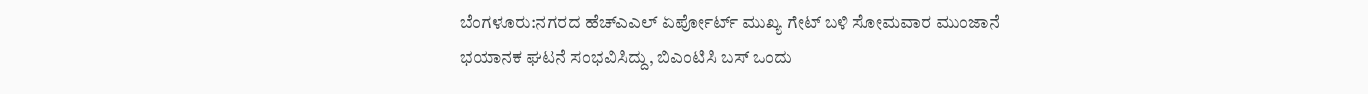ಬೆಂಗಳೂರು:ನಗರದ ಹೆಚ್ಎಎಲ್ ಏರ್ಪೋರ್ಟ್ ಮುಖ್ಯ ಗೇಟ್ ಬಳಿ ಸೋಮವಾರ ಮುಂಜಾನೆ ಭಯಾನಕ ಘಟನೆ ಸಂಭವಿಸಿದ್ದು, ಬಿಎಂಟಿಸಿ ಬಸ್ ಒಂದು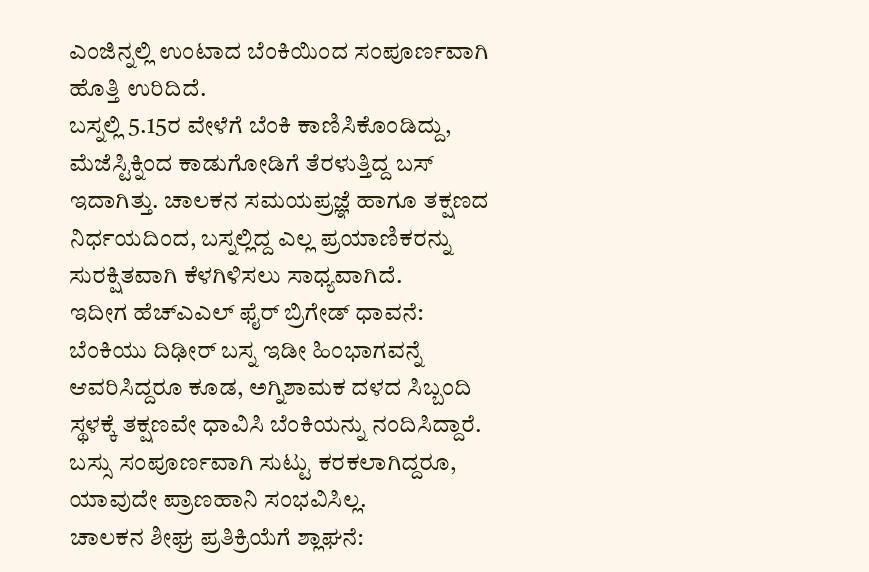ಎಂಜಿನ್ನಲ್ಲಿ ಉಂಟಾದ ಬೆಂಕಿಯಿಂದ ಸಂಪೂರ್ಣವಾಗಿ ಹೊತ್ತಿ ಉರಿದಿದೆ.
ಬಸ್ನಲ್ಲಿ 5.15ರ ವೇಳೆಗೆ ಬೆಂಕಿ ಕಾಣಿಸಿಕೊಂಡಿದ್ದು, ಮೆಜೆಸ್ಟಿಕ್ನಿಂದ ಕಾಡುಗೋಡಿಗೆ ತೆರಳುತ್ತಿದ್ದ ಬಸ್ ಇದಾಗಿತ್ತು. ಚಾಲಕನ ಸಮಯಪ್ರಜ್ಞೆ ಹಾಗೂ ತಕ್ಷಣದ ನಿರ್ಧಯದಿಂದ, ಬಸ್ನಲ್ಲಿದ್ದ ಎಲ್ಲ ಪ್ರಯಾಣಿಕರನ್ನು ಸುರಕ್ಷಿತವಾಗಿ ಕೆಳಗಿಳಿಸಲು ಸಾಧ್ಯವಾಗಿದೆ.
ಇದೀಗ ಹೆಚ್ಎಎಲ್ ಫೈರ್ ಬ್ರಿಗೇಡ್ ಧಾವನೆ:
ಬೆಂಕಿಯು ದಿಢೀರ್ ಬಸ್ನ ಇಡೀ ಹಿಂಭಾಗವನ್ನೆ ಆವರಿಸಿದ್ದರೂ ಕೂಡ, ಅಗ್ನಿಶಾಮಕ ದಳದ ಸಿಬ್ಬಂದಿ ಸ್ಥಳಕ್ಕೆ ತಕ್ಷಣವೇ ಧಾವಿಸಿ ಬೆಂಕಿಯನ್ನು ನಂದಿಸಿದ್ದಾರೆ. ಬಸ್ಸು ಸಂಪೂರ್ಣವಾಗಿ ಸುಟ್ಟು ಕರಕಲಾಗಿದ್ದರೂ, ಯಾವುದೇ ಪ್ರಾಣಹಾನಿ ಸಂಭವಿಸಿಲ್ಲ.
ಚಾಲಕನ ಶೀಘ್ರ ಪ್ರತಿಕ್ರಿಯೆಗೆ ಶ್ಲಾಘನೆ: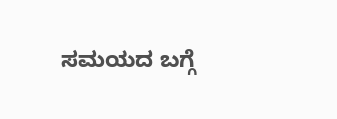ಸಮಯದ ಬಗ್ಗೆ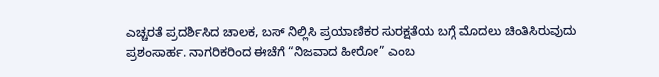ಎಚ್ಚರತೆ ಪ್ರದರ್ಶಿಸಿದ ಚಾಲಕ, ಬಸ್ ನಿಲ್ಲಿಸಿ ಪ್ರಯಾಣಿಕರ ಸುರಕ್ಷತೆಯ ಬಗ್ಗೆ ಮೊದಲು ಚಿಂತಿಸಿರುವುದು ಪ್ರಶಂಸಾರ್ಹ. ನಾಗರಿಕರಿಂದ ಈಚೆಗೆ “ನಿಜವಾದ ಹೀರೋ” ಎಂಬ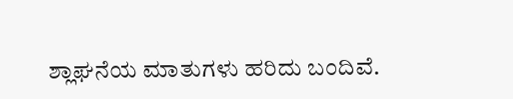ಶ್ಲಾಘನೆಯ ಮಾತುಗಳು ಹರಿದು ಬಂದಿವೆ.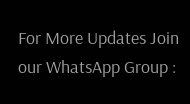For More Updates Join our WhatsApp Group :